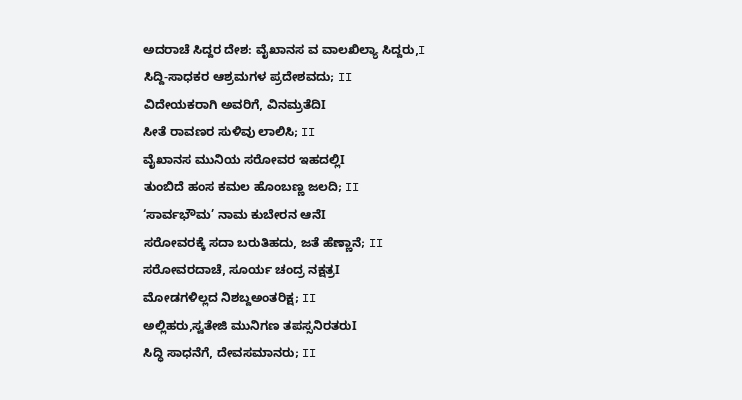ಅದರಾಚೆ ಸಿದ್ದರ ದೇಶ: ವೈಖಾನಸ ವ ವಾಲಖಿಲ್ಯಾ ಸಿದ್ದರು,I
ಸಿದ್ದಿ-ಸಾಧಕರ ಆಶ್ರಮಗಳ ಪ್ರದೇಶವದು; II
ವಿದೇಯಕರಾಗಿ ಅವರಿಗೆ, ವಿನಮ್ರತೆದಿI
ಸೀತೆ ರಾವಣರ ಸುಳಿವು ಲಾಲಿಸಿ; II
ವೈಖಾನಸ ಮುನಿಯ ಸರೋವರ ಇಹದಲ್ಲಿI
ತುಂಬಿದೆ ಹಂಸ ಕಮಲ ಹೊಂಬಣ್ಣ ಜಲದಿ; II
‘ಸಾರ್ವಭೌಮ’ ನಾಮ ಕುಬೇರನ ಆನೆI
ಸರೋವರಕ್ಕೆ ಸದಾ ಬರುತಿಹದು, ಜತೆ ಹೆಣ್ಣಾನೆ; II
ಸರೋವರದಾಚೆ, ಸೂರ್ಯ ಚಂದ್ರ ನಕ್ಷತ್ರI
ಮೋಡಗಳಿಲ್ಲದ ನಿಶಬ್ದಅಂತರಿಕ್ಷ; II
ಅಲ್ಲಿಹರು,ಸ್ವತೇಜಿ ಮುನಿಗಣ ತಪಸ್ಸನಿರತರುI
ಸಿದ್ಧಿ ಸಾಧನೆಗೆ, ದೇವಸಮಾನರು; II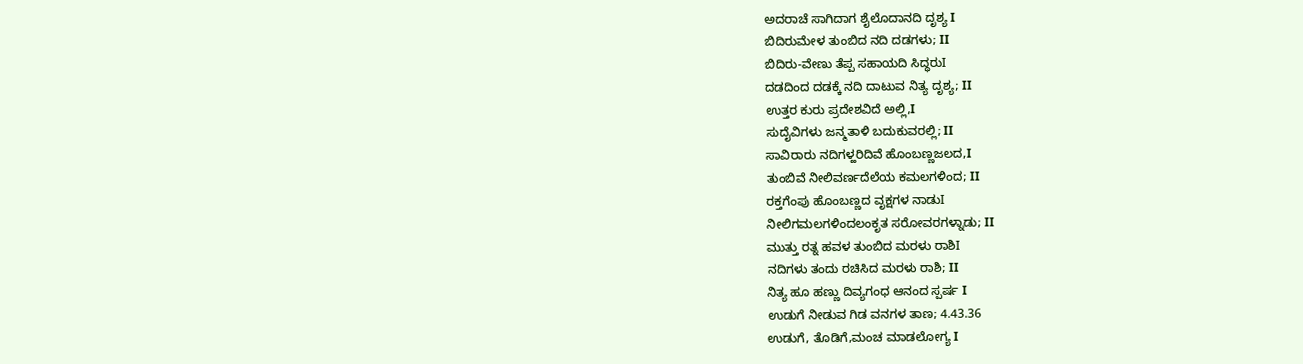ಅದರಾಚೆ ಸಾಗಿದಾಗ ಶೈಲೊದಾನದಿ ದೃಶ್ಯ I
ಬಿದಿರುಮೇಳ ತುಂಬಿದ ನದಿ ದಡಗಳು; II
ಬಿದಿರು-ವೇಣು ತೆಪ್ಪ ಸಹಾಯದಿ ಸಿದ್ಧರುI
ದಡದಿಂದ ದಡಕ್ಕೆ ನದಿ ದಾಟುವ ನಿತ್ಯ ದೃಶ್ಯ; II
ಉತ್ತರ ಕುರು ಪ್ರದೇಶವಿದೆ ಅಲ್ಲಿ,I
ಸುದೈವಿಗಳು ಜನ್ಮತಾಳಿ ಬದುಕುವರಲ್ಲಿ; II
ಸಾವಿರಾರು ನದಿಗಳ್ಹರಿದಿವೆ ಹೊಂಬಣ್ಣಜಲದ,I
ತುಂಬಿವೆ ನೀಲಿವರ್ಣದೆಲೆಯ ಕಮಲಗಳಿಂದ; II
ರಕ್ತಗೆಂಪು ಹೊಂಬಣ್ಣದ ವೃಕ್ಷಗಳ ನಾಡುI
ನೀಲಿಗಮಲಗಳಿಂದಲಂಕೃತ ಸರೋವರಗಳ್ನಾಡು; II
ಮುತ್ತು ರತ್ನ ಹವಳ ತುಂಬಿದ ಮರಳು ರಾಶಿI
ನದಿಗಳು ತಂದು ರಚಿಸಿದ ಮರಳು ರಾಶಿ; II
ನಿತ್ಯ ಹೂ ಹಣ್ಣು ದಿವ್ಯಗಂಧ ಆನಂದ ಸ್ಪರ್ಷ I
ಉಡುಗೆ ನೀಡುವ ಗಿಡ ವನಗಳ ತಾಣ; 4.43.36
ಉಡುಗೆ, ತೊಡಿಗೆ,ಮಂಚ ಮಾಡಲೋಗ್ಯ I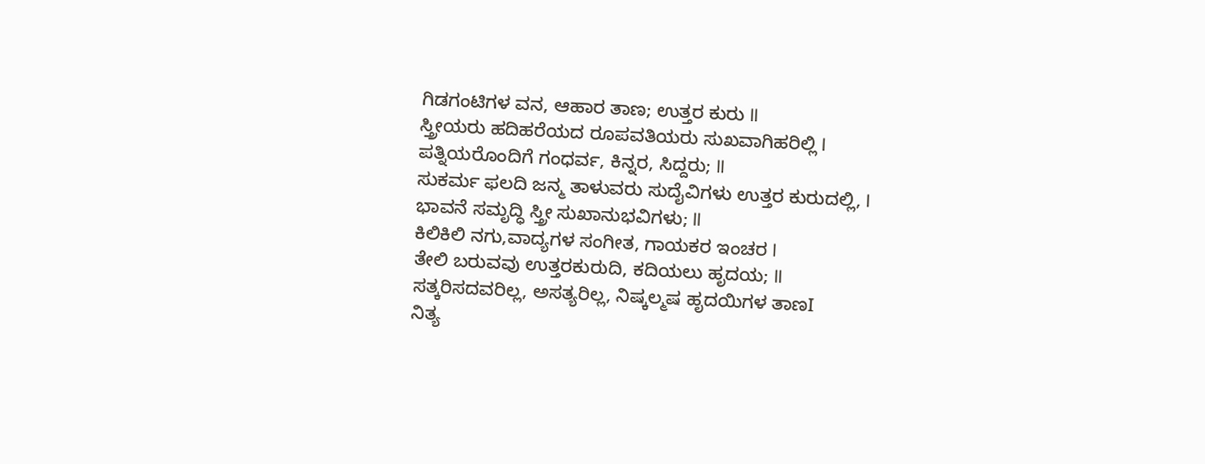ಗಿಡಗಂಟಿಗಳ ವನ, ಆಹಾರ ತಾಣ; ಉತ್ತರ ಕುರು II
ಸ್ತ್ರೀಯರು ಹದಿಹರೆಯದ ರೂಪವತಿಯರು ಸುಖವಾಗಿಹರಿಲ್ಲಿ I
ಪತ್ನಿಯರೊಂದಿಗೆ ಗಂಧರ್ವ, ಕಿನ್ನರ, ಸಿದ್ದರು; II
ಸುಕರ್ಮ ಫಲದಿ ಜನ್ಮ ತಾಳುವರು ಸುದೈವಿಗಳು ಉತ್ತರ ಕುರುದಲ್ಲಿ, I
ಭಾವನೆ ಸಮೃದ್ಧಿ ಸ್ತ್ರೀ ಸುಖಾನುಭವಿಗಳು; II
ಕಿಲಿಕಿಲಿ ನಗು,ವಾದ್ಯಗಳ ಸಂಗೀತ, ಗಾಯಕರ ಇಂಚರ I
ತೇಲಿ ಬರುವವು ಉತ್ತರಕುರುದಿ, ಕದಿಯಲು ಹೃದಯ; II
ಸತ್ಕರಿಸದವರಿಲ್ಲ, ಅಸತ್ಯರಿಲ್ಲ, ನಿಷ್ಕಲ್ಮಷ ಹೃದಯಿಗಳ ತಾಣI
ನಿತ್ಯ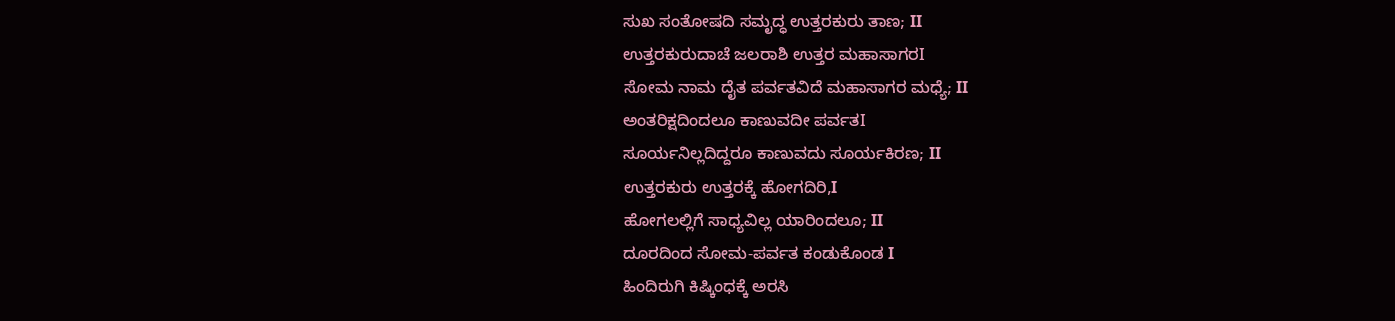ಸುಖ ಸಂತೋಷದಿ ಸಮೃದ್ಧ ಉತ್ತರಕುರು ತಾಣ; II
ಉತ್ತರಕುರುದಾಚೆ ಜಲರಾಶಿ ಉತ್ತರ ಮಹಾಸಾಗರI
ಸೋಮ ನಾಮ ದೈತ ಪರ್ವತವಿದೆ ಮಹಾಸಾಗರ ಮಧ್ಯೆ; II
ಅಂತರಿಕ್ಷದಿಂದಲೂ ಕಾಣುವದೀ ಪರ್ವತI
ಸೂರ್ಯನಿಲ್ಲದಿದ್ದರೂ ಕಾಣುವದು ಸೂರ್ಯಕಿರಣ; II
ಉತ್ತರಕುರು ಉತ್ತರಕ್ಕೆ ಹೋಗದಿರಿ,I
ಹೋಗಲಲ್ಲಿಗೆ ಸಾಧ್ಯವಿಲ್ಲ ಯಾರಿಂದಲೂ; II
ದೂರದಿಂದ ಸೋಮ-ಪರ್ವತ ಕಂಡುಕೊಂಡ I
ಹಿಂದಿರುಗಿ ಕಿಷ್ಕಿಂಧಕ್ಕೆ ಅರಸಿ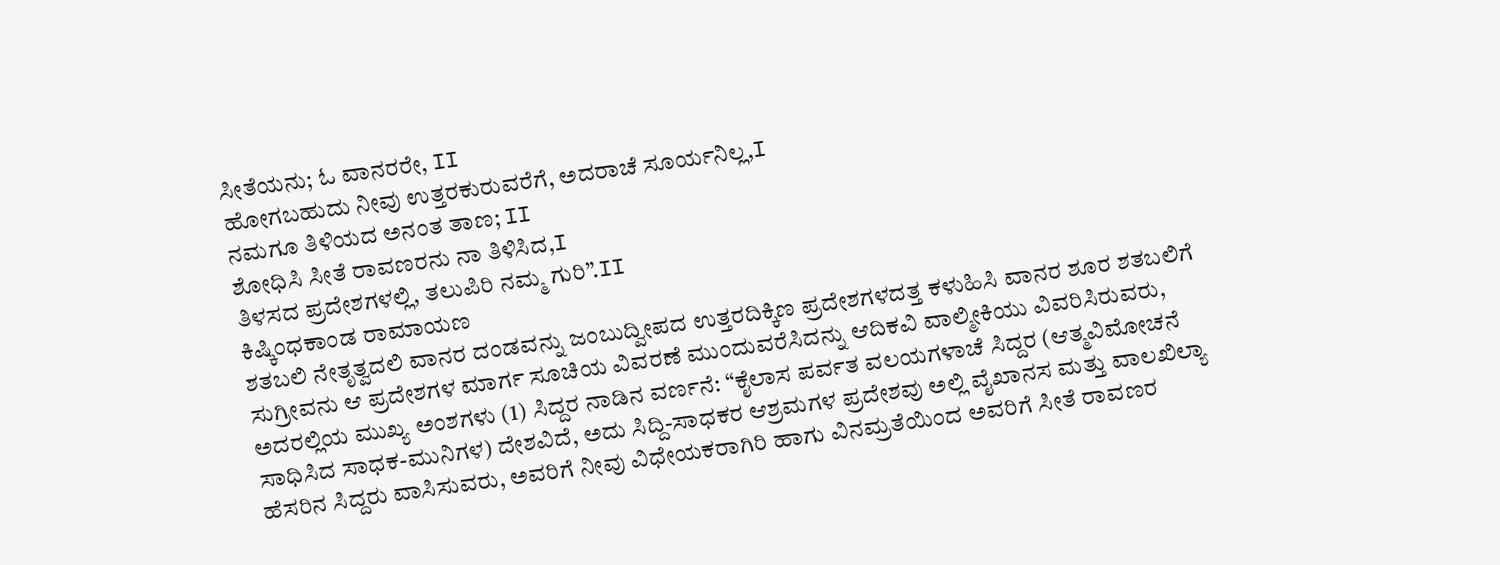ಸೀತೆಯನು; ಓ ವಾನರರೇ, II
ಹೋಗಬಹುದು ನೀವು ಉತ್ತರಕುರುವರೆಗೆ, ಅದರಾಚೆ ಸೂರ್ಯನಿಲ್ಲ,I
ನಮಗೂ ತಿಳಿಯದ ಅನಂತ ತಾಣ; II
ಶೋಧಿಸಿ ಸೀತೆ ರಾವಣರನು ನಾ ತಿಳಿಸಿದ,I
ತಿಳಸದ ಪ್ರದೇಶಗಳಲ್ಲಿ, ತಲುಪಿರಿ ನಮ್ಮ ಗುರಿ”.II
ಕಿಷ್ಕಿಂಧಕಾಂಡ ರಾಮಾಯಣ
ಶತಬಲಿ ನೇತೃತ್ವದಲಿ ವಾನರ ದಂಡವನ್ನು ಜಂಬುದ್ವೀಪದ ಉತ್ತರದಿಕ್ಕಿಣ ಪ್ರದೇಶಗಳದತ್ತ ಕಳುಹಿಸಿ ವಾನರ ಶೂರ ಶತಬಲಿಗೆ ಸುಗ್ರೀವನು ಆ ಪ್ರದೇಶಗಳ ಮಾರ್ಗ ಸೂಚಿಯ ವಿವರಣೆ ಮುಂದುವರೆಸಿದನ್ನು ಆದಿಕವಿ ವಾಲ್ಮೀಕಿಯು ವಿವರಿಸಿರುವರು, ಅದರಲ್ಲಿಯ ಮುಖ್ಯ ಅಂಶಗಳು (1) ಸಿದ್ದರ ನಾಡಿನ ವರ್ಣನೆ: “ಕೈಲಾಸ ಪರ್ವತ ವಲಯಗಳಾಚೆ ಸಿದ್ದರ (ಆತ್ಮವಿಮೋಚನೆ ಸಾಧಿಸಿದ ಸಾಧಕ-ಮುನಿಗಳ) ದೇಶವಿದೆ, ಅದು ಸಿದ್ದಿ-ಸಾಧಕರ ಆಶ್ರಮಗಳ ಪ್ರದೇಶವು ಅಲ್ಲಿ ವೈಖಾನಸ ಮತ್ತು ವಾಲಖಿಲ್ಯಾ ಹೆಸರಿನ ಸಿದ್ದರು ವಾಸಿಸುವರು, ಅವರಿಗೆ ನೀವು ವಿಧೇಯಕರಾಗಿರಿ ಹಾಗು ವಿನಮ್ರತೆಯಿಂದ ಅವರಿಗೆ ಸೀತೆ ರಾವಣರ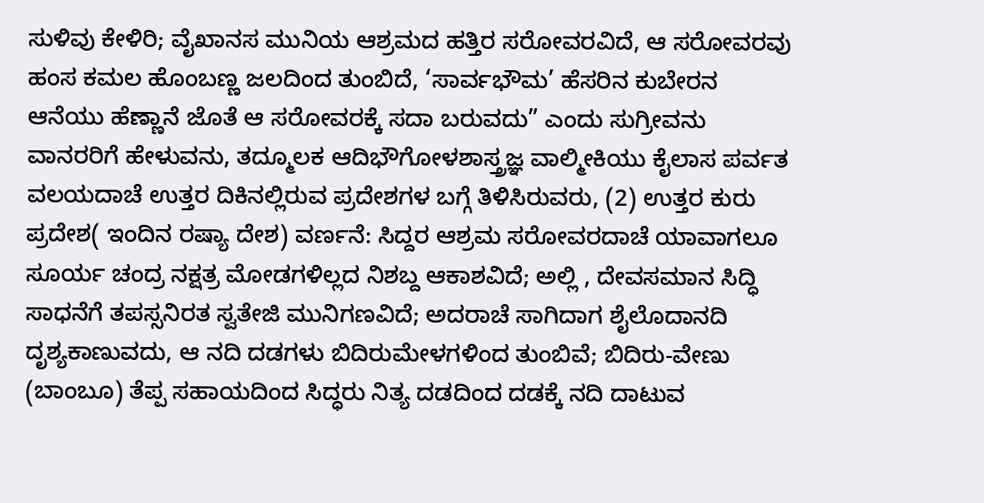ಸುಳಿವು ಕೇಳಿರಿ; ವೈಖಾನಸ ಮುನಿಯ ಆಶ್ರಮದ ಹತ್ತಿರ ಸರೋವರವಿದೆ, ಆ ಸರೋವರವು ಹಂಸ ಕಮಲ ಹೊಂಬಣ್ಣ ಜಲದಿಂದ ತುಂಬಿದೆ, ‘ಸಾರ್ವಭೌಮ’ ಹೆಸರಿನ ಕುಬೇರನ ಆನೆಯು ಹೆಣ್ಣಾನೆ ಜೊತೆ ಆ ಸರೋವರಕ್ಕೆ ಸದಾ ಬರುವದು” ಎಂದು ಸುಗ್ರೀವನು ವಾನರರಿಗೆ ಹೇಳುವನು, ತದ್ಮೂಲಕ ಆದಿಭೌಗೋಳಶಾಸ್ತ್ರಜ್ಞ ವಾಲ್ಮೀಕಿಯು ಕೈಲಾಸ ಪರ್ವತ ವಲಯದಾಚೆ ಉತ್ತರ ದಿಕಿನಲ್ಲಿರುವ ಪ್ರದೇಶಗಳ ಬಗ್ಗೆ ತಿಳಿಸಿರುವರು, (2) ಉತ್ತರ ಕುರು ಪ್ರದೇಶ( ಇಂದಿನ ರಷ್ಯಾ ದೇಶ) ವರ್ಣನೆ: ಸಿದ್ದರ ಆಶ್ರಮ ಸರೋವರದಾಚೆ ಯಾವಾಗಲೂ ಸೂರ್ಯ ಚಂದ್ರ ನಕ್ಷತ್ರ ಮೋಡಗಳಿಲ್ಲದ ನಿಶಬ್ದ ಆಕಾಶವಿದೆ; ಅಲ್ಲಿ , ದೇವಸಮಾನ ಸಿದ್ಧಿ ಸಾಧನೆಗೆ ತಪಸ್ಸನಿರತ ಸ್ವತೇಜಿ ಮುನಿಗಣವಿದೆ; ಅದರಾಚೆ ಸಾಗಿದಾಗ ಶೈಲೊದಾನದಿ ದೃಶ್ಯಕಾಣುವದು, ಆ ನದಿ ದಡಗಳು ಬಿದಿರುಮೇಳಗಳಿಂದ ತುಂಬಿವೆ; ಬಿದಿರು-ವೇಣು (ಬಾಂಬೂ) ತೆಪ್ಪ ಸಹಾಯದಿಂದ ಸಿದ್ಧರು ನಿತ್ಯ ದಡದಿಂದ ದಡಕ್ಕೆ ನದಿ ದಾಟುವ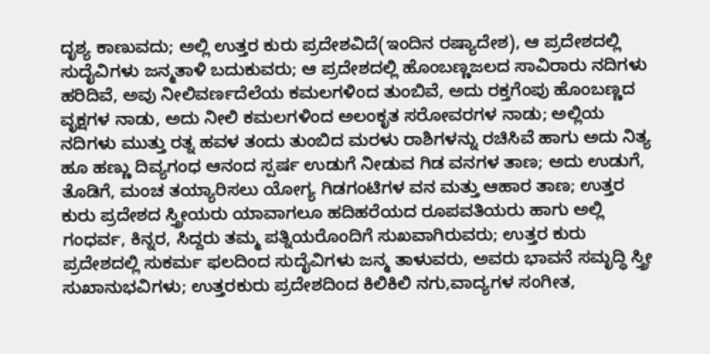ದೃಶ್ಯ ಕಾಣುವದು; ಅಲ್ಲಿ ಉತ್ತರ ಕುರು ಪ್ರದೇಶವಿದೆ(ಇಂದಿನ ರಷ್ಯಾದೇಶ), ಆ ಪ್ರದೇಶದಲ್ಲಿ ಸುದೈವಿಗಳು ಜನ್ಮತಾಳಿ ಬದುಕುವರು; ಆ ಪ್ರದೇಶದಲ್ಲಿ ಹೊಂಬಣ್ಣಜಲದ ಸಾವಿರಾರು ನದಿಗಳು ಹರಿದಿವೆ, ಅವು ನೀಲಿವರ್ಣದೆಲೆಯ ಕಮಲಗಳಿಂದ ತುಂಬಿವೆ, ಅದು ರಕ್ತಗೆಂಪು ಹೊಂಬಣ್ಣದ ವೃಕ್ಷಗಳ ನಾಡು, ಅದು ನೀಲಿ ಕಮಲಗಳಿಂದ ಅಲಂಕೃತ ಸರೋವರಗಳ ನಾಡು; ಅಲ್ಲಿಯ ನದಿಗಳು ಮುತ್ತು ರತ್ನ ಹವಳ ತಂದು ತುಂಬಿದ ಮರಳು ರಾಶಿಗಳನ್ನು ರಚಿಸಿವೆ ಹಾಗು ಅದು ನಿತ್ಯ ಹೂ ಹಣ್ಣು ದಿವ್ಯಗಂಧ ಆನಂದ ಸ್ಪರ್ಷ ಉಡುಗೆ ನೀಡುವ ಗಿಡ ವನಗಳ ತಾಣ; ಅದು ಉಡುಗೆ, ತೊಡಿಗೆ, ಮಂಚ ತಯ್ಯಾರಿಸಲು ಯೋಗ್ಯ ಗಿಡಗಂಟಿಗಳ ವನ ಮತ್ತು ಆಹಾರ ತಾಣ; ಉತ್ತರ ಕುರು ಪ್ರದೇಶದ ಸ್ತ್ರೀಯರು ಯಾವಾಗಲೂ ಹದಿಹರೆಯದ ರೂಪವತಿಯರು ಹಾಗು ಅಲ್ಲಿ ಗಂಧರ್ವ, ಕಿನ್ನರ, ಸಿದ್ದರು ತಮ್ಮ ಪತ್ನಿಯರೊಂದಿಗೆ ಸುಖವಾಗಿರುವರು; ಉತ್ತರ ಕುರು ಪ್ರದೇಶದಲ್ಲಿ ಸುಕರ್ಮ ಫಲದಿಂದ ಸುದೈವಿಗಳು ಜನ್ಮ ತಾಳುವರು, ಅವರು ಭಾವನೆ ಸಮೃದ್ಧಿ ಸ್ತ್ರೀ ಸುಖಾನುಭವಿಗಳು; ಉತ್ತರಕುರು ಪ್ರದೇಶದಿಂದ ಕಿಲಿಕಿಲಿ ನಗು,ವಾದ್ಯಗಳ ಸಂಗೀತ,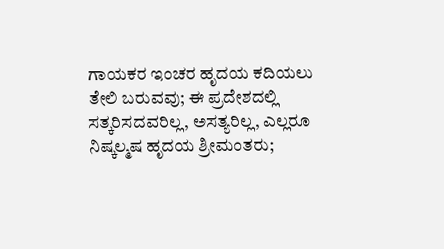ಗಾಯಕರ ಇಂಚರ ಹೃದಯ ಕದಿಯಲು ತೇಲಿ ಬರುವವು; ಈ ಪ್ರದೇಶದಲ್ಲಿ ಸತ್ಕರಿಸದವರಿಲ್ಲ, ಅಸತ್ಯರಿಲ್ಲ, ಎಲ್ಲರೂ ನಿಷ್ಕಲ್ಮಷ ಹೃದಯ ಶ್ರೀಮಂತರು;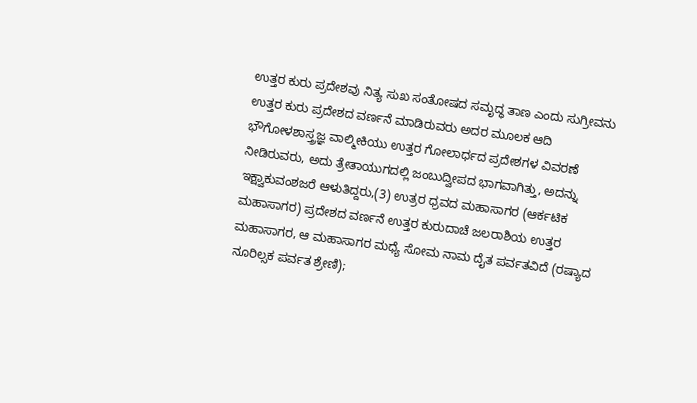ಉತ್ತರ ಕುರು ಪ್ರದೇಶವು ನಿತ್ಯ ಸುಖ ಸಂತೋಷದ ಸಮೃದ್ಧ ತಾಣ ಎಂದು ಸುಗ್ರೀವನು ಉತ್ತರ ಕುರು ಪ್ರದೇಶದ ವರ್ಣನೆ ಮಾಡಿರುವರು ಅದರ ಮೂಲಕ ಆದಿ ಭೌಗೋಳಶಾಸ್ತ್ರಜ್ಞ ವಾಲ್ಮೀಕಿಯು ಉತ್ತರ ಗೋಲಾರ್ಧದ ಪ್ರದೇಶಗಳ ವಿವರಣೆ ನೀಡಿರುವರು, ಅದು ತ್ರೇತಾಯುಗದಲ್ಲಿ ಜಂಬುದ್ವೀಪದ ಭಾಗವಾಗಿತ್ತು, ಅದನ್ನು ಇಕ್ಷ್ವಾಕುವಂಶಜರೆ ಆಳುತಿದ್ದರು,(3) ಉತ್ರರ ಧ್ರವದ ಮಹಾಸಾಗರ (ಆರ್ಕಟಿಕ ಮಹಾಸಾಗರ) ಪ್ರದೇಶದ ವರ್ಣನೆ ಉತ್ತರ ಕುರುದಾಚೆ ಜಲರಾಶಿಯ ಉತ್ತರ ಮಹಾಸಾಗರ, ಆ ಮಹಾಸಾಗರ ಮಧ್ಯೆ ಸೋಮ ನಾಮ ದೈತ ಪರ್ವತವಿದೆ (ರಷ್ಯಾದ ನೂರಿಲ್ಸಕ ಪರ್ವತ ಶ್ರೇಣಿ);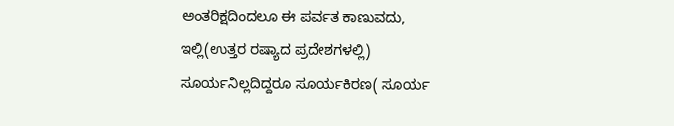ಅಂತರಿಕ್ಷದಿಂದಲೂ ಈ ಪರ್ವತ ಕಾಣುವದು, ಇಲ್ಲಿ(ಉತ್ತರ ರಷ್ಯಾದ ಪ್ರದೇಶಗಳಲ್ಲಿ) ಸೂರ್ಯನಿಲ್ಲದಿದ್ದರೂ ಸೂರ್ಯಕಿರಣ( ಸೂರ್ಯ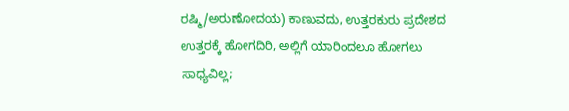ರಷ್ಮಿ/ಅರುಣೋದಯ) ಕಾಣುವದು, ಉತ್ತರಕುರು ಪ್ರದೇಶದ ಉತ್ತರಕ್ಕೆ ಹೋಗದಿರಿ, ಅಲ್ಲಿಗೆ ಯಾರಿಂದಲೂ ಹೋಗಲು ಸಾಧ್ಯವಿಲ್ಲ;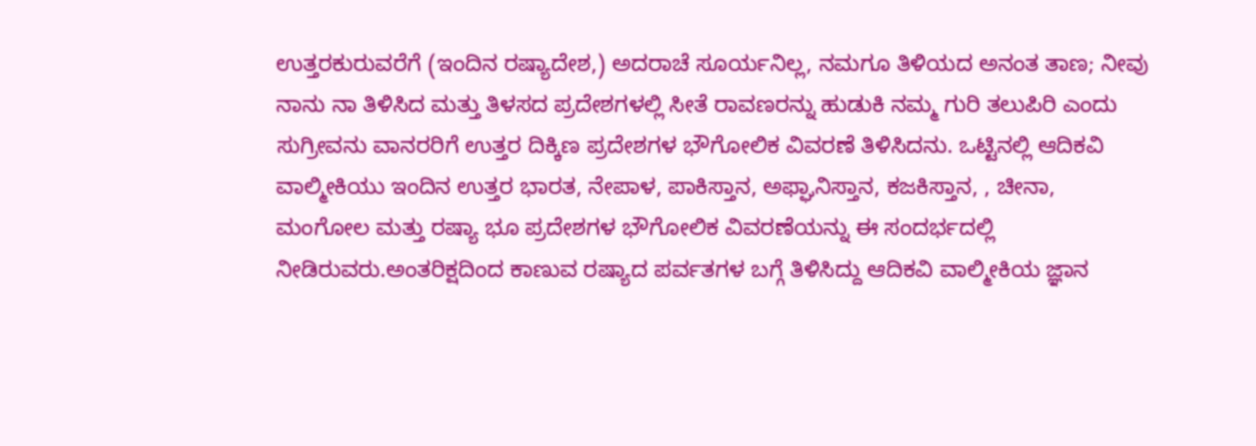ಉತ್ತರಕುರುವರೆಗೆ (ಇಂದಿನ ರಷ್ಯಾದೇಶ,) ಅದರಾಚೆ ಸೂರ್ಯನಿಲ್ಲ, ನಮಗೂ ತಿಳಿಯದ ಅನಂತ ತಾಣ; ನೀವು ನಾನು ನಾ ತಿಳಿಸಿದ ಮತ್ತು ತಿಳಸದ ಪ್ರದೇಶಗಳಲ್ಲಿ ಸೀತೆ ರಾವಣರನ್ನು ಹುಡುಕಿ ನಮ್ಮ ಗುರಿ ತಲುಪಿರಿ ಎಂದು ಸುಗ್ರೀವನು ವಾನರರಿಗೆ ಉತ್ತರ ದಿಕ್ಕಿಣ ಪ್ರದೇಶಗಳ ಭೌಗೋಲಿಕ ವಿವರಣೆ ತಿಳಿಸಿದನು. ಒಟ್ಟಿನಲ್ಲಿ ಆದಿಕವಿ ವಾಲ್ಮೀಕಿಯು ಇಂದಿನ ಉತ್ತರ ಭಾರತ, ನೇಪಾಳ, ಪಾಕಿಸ್ತಾನ, ಅಫ್ಘಾನಿಸ್ತಾನ, ಕಜಕಿಸ್ತಾನ, , ಚೀನಾ, ಮಂಗೋಲ ಮತ್ತು ರಷ್ಯಾ ಭೂ ಪ್ರದೇಶಗಳ ಭೌಗೋಲಿಕ ವಿವರಣೆಯನ್ನು ಈ ಸಂದರ್ಭದಲ್ಲಿ ನೀಡಿರುವರು.ಅಂತರಿಕ್ಷದಿಂದ ಕಾಣುವ ರಷ್ಯಾದ ಪರ್ವತಗಳ ಬಗ್ಗೆ ತಿಳಿಸಿದ್ದು ಆದಿಕವಿ ವಾಲ್ಮೀಕಿಯ ಜ್ಞಾನ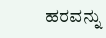ಹರವನ್ನು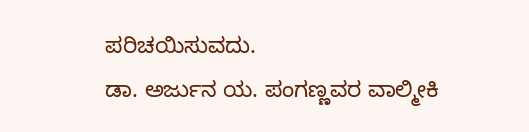ಪರಿಚಯಿಸುವದು.
ಡಾ. ಅರ್ಜುನ ಯ. ಪಂಗಣ್ಣವರ ವಾಲ್ಮೀಕಿ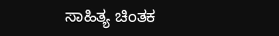ಸಾಹಿತ್ಯ ಚಿಂತಕ